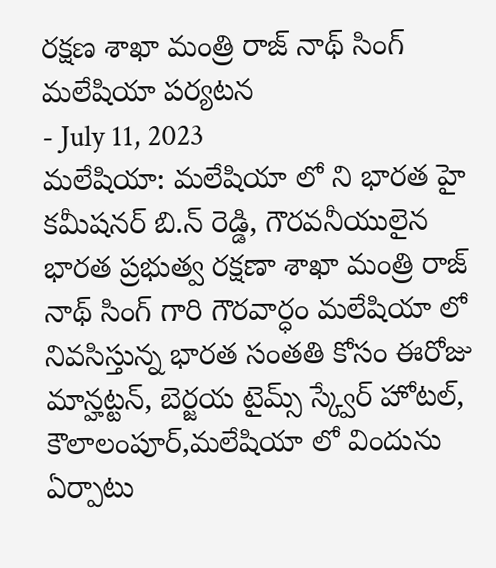రక్షణ శాఖా మంత్రి రాజ్ నాథ్ సింగ్ మలేషియా పర్యటన
- July 11, 2023
మలేషియా: మలేషియా లో ని భారత హై కమీషనర్ బి.న్ రెడ్డి, గౌరవనీయులైన భారత ప్రభుత్వ రక్షణా శాఖా మంత్రి రాజ్ నాథ్ సింగ్ గారి గౌరవార్ధం మలేషియా లో నివసిస్తున్న భారత సంతతి కోసం ఈరోజు మాన్హట్టన్, బెర్జయ టైమ్స్ స్క్వేర్ హోటల్, కౌలాలంపూర్,మలేషియా లో విందును ఏర్పాటు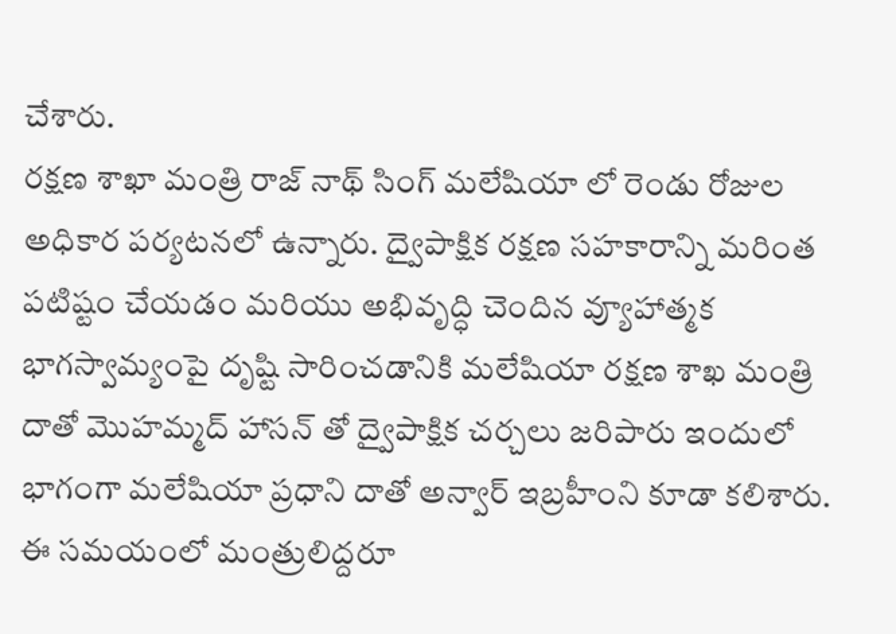చేశారు.
రక్షణ శాఖా మంత్రి రాజ్ నాథ్ సింగ్ మలేషియా లో రెండు రోజుల అధికార పర్యటనలో ఉన్నారు. ద్వైపాక్షిక రక్షణ సహకారాన్ని మరింత పటిష్టం చేయడం మరియు అభివృద్ధి చెందిన వ్యూహాత్మక భాగస్వామ్యంపై దృష్టి సారించడానికి మలేషియా రక్షణ శాఖ మంత్రి దాతో మొహమ్మద్ హాసన్ తో ద్వైపాక్షిక చర్చలు జరిపారు ఇందులో భాగంగా మలేషియా ప్రధాని దాతో అన్వార్ ఇబ్రహీంని కూడా కలిశారు. ఈ సమయంలో మంత్రులిద్దరూ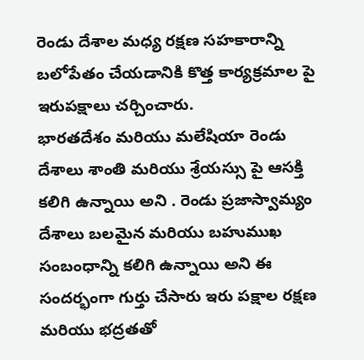రెండు దేశాల మధ్య రక్షణ సహకారాన్ని బలోపేతం చేయడానికి కొత్త కార్యక్రమాల పై ఇరుపక్షాలు చర్చించారు.
భారతదేశం మరియు మలేషియా రెండు దేశాలు శాంతి మరియు శ్రేయస్సు పై ఆసక్తి కలిగి ఉన్నాయి అని . రెండు ప్రజాస్వామ్యం దేశాలు బలమైన మరియు బహుముఖ సంబంధాన్ని కలిగి ఉన్నాయి అని ఈ సందర్భంగా గుర్తు చేసారు ఇరు పక్షాల రక్షణ మరియు భద్రతతో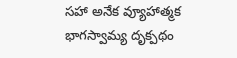సహా అనేక వ్యూహాత్మక భాగస్వామ్య దృక్పథం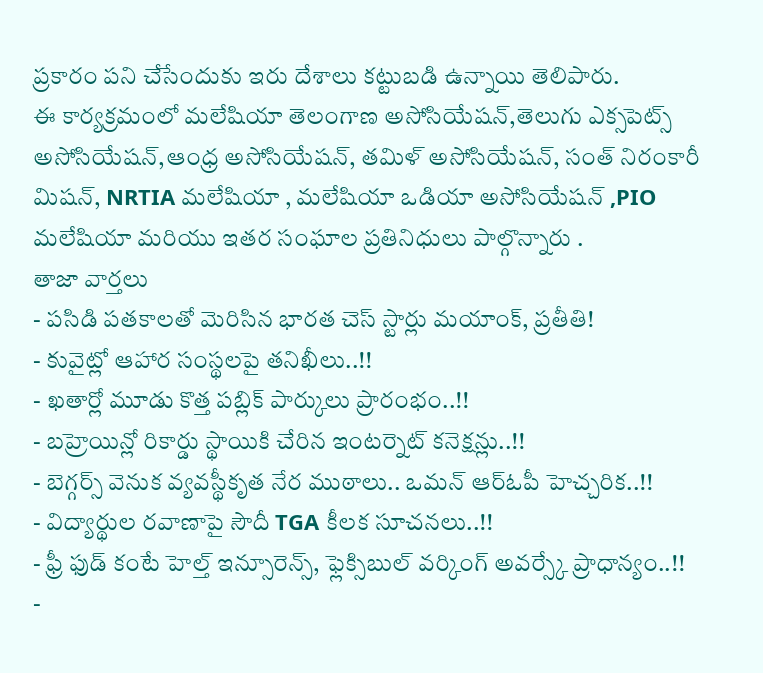ప్రకారం పని చేసేందుకు ఇరు దేశాలు కట్టుబడి ఉన్నాయి తెలిపారు.
ఈ కార్యక్రమంలో మలేషియా తెలంగాణ అసోసియేషన్,తెలుగు ఎక్సపెట్స్ అసోసియేషన్,ఆంధ్ర అసోసియేషన్, తమిళ్ అసోసియేషన్, సంత్ నిరంకారీ మిషన్, NRTIA మలేషియా , మలేషియా ఒడియా అసోసియేషన్ ,PIO మలేషియా మరియు ఇతర సంఘాల ప్రతినిధులు పాల్గొన్నారు .
తాజా వార్తలు
- పసిడి పతకాలతో మెరిసిన భారత చెస్ స్టార్లు మయాంక్, ప్రతీతి!
- కువైట్లో ఆహార సంస్థలపై తనిఖీలు..!!
- ఖతార్లో మూడు కొత్త పబ్లిక్ పార్కులు ప్రారంభం..!!
- బహ్రెయిన్లో రికార్డు స్థాయికి చేరిన ఇంటర్నెట్ కనెక్షన్లు..!!
- బెగ్గర్స్ వెనుక వ్యవస్థీకృత నేర ముఠాలు.. ఒమన్ ఆర్ఓపీ హెచ్చరిక..!!
- విద్యార్థుల రవాణాపై సౌదీ TGA కీలక సూచనలు..!!
- ఫ్రీ ఫుడ్ కంటే హెల్త్ ఇన్సూరెన్స్, ఫ్లెక్సిబుల్ వర్కింగ్ అవర్స్కే ప్రాధాన్యం..!!
-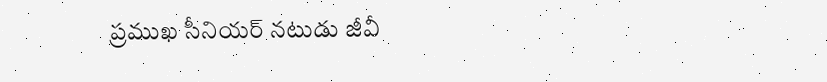ప్రముఖ సీనియర్ నటుడు జీవీ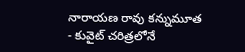నారాయణ రావు కన్నుమూత
- కువైట్ చరిత్రలోనే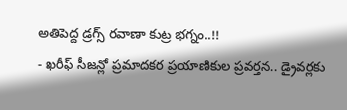అతిపెద్ద డ్రగ్స్ రవాణా కుట్ర భగ్నం..!!
- ఖరీఫ్ సీజన్లో ప్రమాదకర ప్రయాణికుల ప్రవర్తన.. డ్రైవర్లకు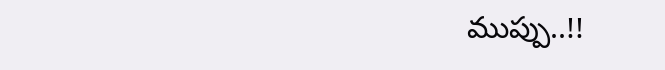ముప్పు..!!